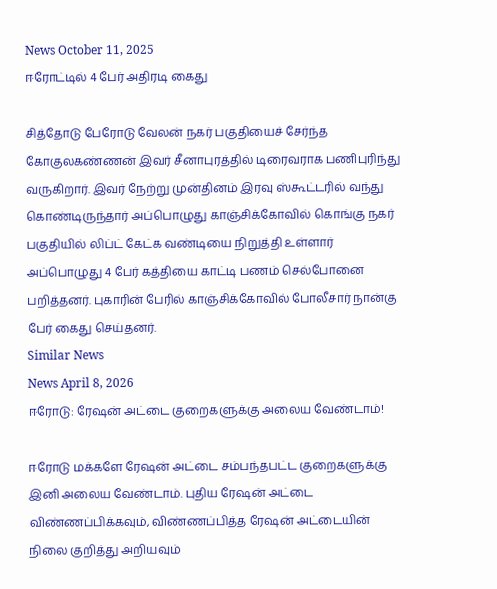News October 11, 2025
ஈரோட்டில் 4 பேர் அதிரடி கைது

சித்தோடு பேரோடு வேலன் நகர் பகுதியைச் சேர்ந்த கோகுலகண்ணன் இவர் சீனாபுரத்தில் டிரைவராக பணிபுரிந்து வருகிறார். இவர் நேற்று முன்தினம் இரவு ஸ்கூட்டரில் வந்து கொண்டிருந்தார் அப்பொழுது காஞ்சிக்கோவில் கொங்கு நகர் பகுதியில் லிப்ட் கேட்க வண்டியை நிறுத்தி உள்ளார் அப்பொழுது 4 பேர் கத்தியை காட்டி பணம் செல்போனை பறித்தனர். புகாரின் பேரில் காஞ்சிக்கோவில் போலீசார் நான்கு பேர் கைது செய்தனர்.
Similar News
News April 8, 2026
ஈரோடு: ரேஷன் அட்டை குறைகளுக்கு அலைய வேண்டாம்!

ஈரோடு மக்களே ரேஷன் அட்டை சம்பந்தபட்ட குறைகளுக்கு இனி அலைய வேண்டாம். புதிய ரேஷன் அட்டை விண்ணப்பிக்கவும், விண்ணப்பித்த ரேஷன் அட்டையின் நிலை குறித்து அறியவும்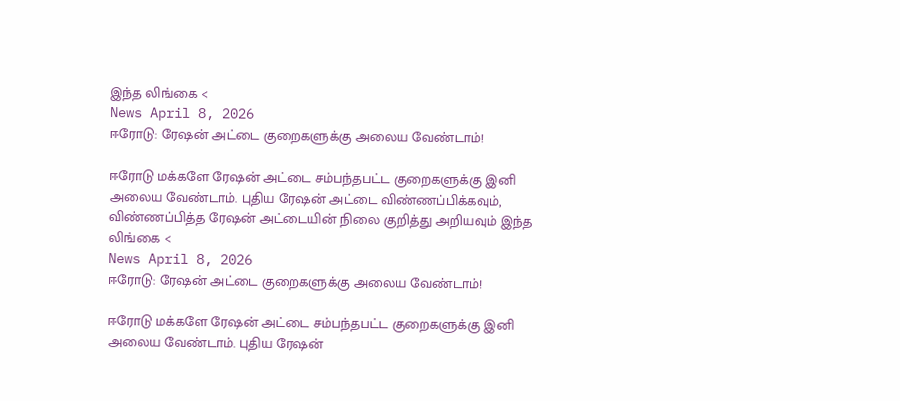இந்த லிங்கை <
News April 8, 2026
ஈரோடு: ரேஷன் அட்டை குறைகளுக்கு அலைய வேண்டாம்!

ஈரோடு மக்களே ரேஷன் அட்டை சம்பந்தபட்ட குறைகளுக்கு இனி அலைய வேண்டாம். புதிய ரேஷன் அட்டை விண்ணப்பிக்கவும், விண்ணப்பித்த ரேஷன் அட்டையின் நிலை குறித்து அறியவும் இந்த லிங்கை <
News April 8, 2026
ஈரோடு: ரேஷன் அட்டை குறைகளுக்கு அலைய வேண்டாம்!

ஈரோடு மக்களே ரேஷன் அட்டை சம்பந்தபட்ட குறைகளுக்கு இனி அலைய வேண்டாம். புதிய ரேஷன்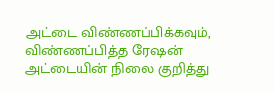அட்டை விண்ணப்பிக்கவும், விண்ணப்பித்த ரேஷன் அட்டையின் நிலை குறித்து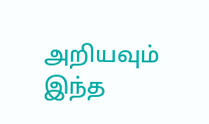அறியவும் இந்த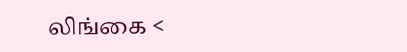லிங்கை <